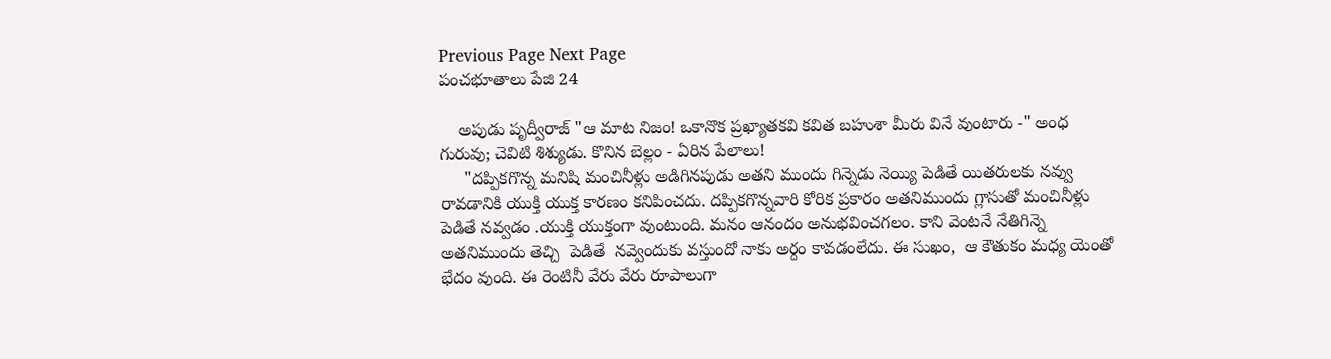Previous Page Next Page
పంచభూతాలు పేజి 24

    అపుడు పృద్వీరాజ్ "ఆ మాట నిజం! ఒకానొక ప్రఖ్యాతకవి కవిత బహుశా మీరు వినే వుంటారు -" అంధ గురువు; చెవిటి శిశ్యుడు. కొనిన బెల్లం - ఏరిన పేలాలు!
     "దప్పికగొన్న మనిషి మంచినీళ్లు అడిగినపుడు అతని ముందు గిన్నెడు నెయ్యి పెడితే యితరులకు నవ్వు రావడానికి యుక్తి యుక్త కారణం కనిపించదు. దప్పికగొన్నవారి కోరిక ప్రకారం అతనిముందు గ్లాసుతో మంచినీళ్లు పెడితే నవ్వడం .యుక్తి యుక్తంగా వుంటుంది. మనం ఆనందం అనుభవించగలం. కాని వెంటనే నేతిగిన్నె అతనిముందు తెచ్చి  పెడితే  నవ్వెందుకు వస్తుందో నాకు అర్దం కావడంలేదు. ఈ సుఖం,  ఆ కౌతుకం మధ్య యెంతో భేదం వుంది. ఈ రెంటినీ వేరు వేరు రూపాలుగా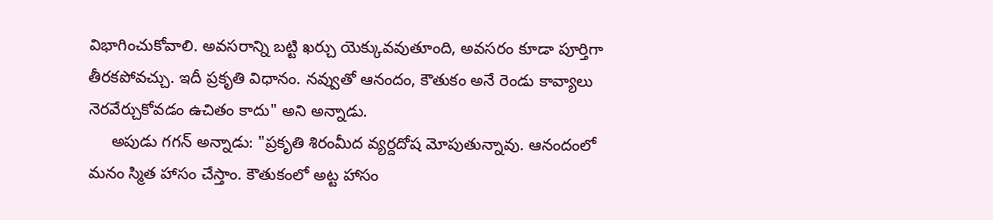విభాగించుకోవాలి. అవసరాన్ని బట్టి ఖర్చు యెక్కువవుతూంది, అవసరం కూడా పూర్తిగా తీరకపోవచ్చు. ఇదీ ప్రకృతి విధానం. నవ్వుతో ఆనందం, కౌతుకం అనే రెండు కావ్యాలు నెరవేర్చుకోవడం ఉచితం కాదు" అని అన్నాడు.
     అపుడు గగన్ అన్నాడు: "ప్రకృతి శిరంమీద వ్యర్దదోష మోపుతున్నావు. ఆనందంలో మనం స్మిత హాసం చేస్తాం. కౌతుకంలో అట్ట హాసం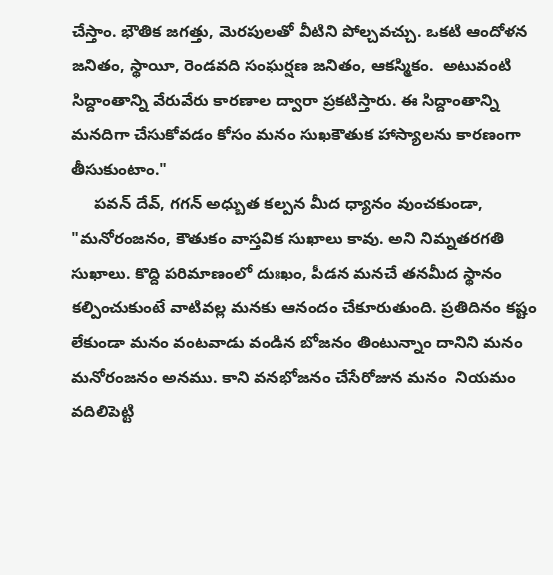చేస్తాం. భౌతిక జగత్తు, మెరపులతో వీటిని పోల్చవచ్చు. ఒకటి ఆందోళన జనితం, స్థాయీ, రెండవది సంఘర్షణ జనితం, ఆకస్మికం.  అటువంటి సిద్దాంతాన్ని వేరువేరు కారణాల ద్వారా ప్రకటిస్తారు. ఈ సిద్దాంతాన్ని మనదిగా చేసుకోవడం కోసం మనం సుఖకౌతుక హాస్యాలను కారణంగా తీసుకుంటాం."
     పవన్ దేవ్, గగన్ అధ్బుత కల్పన మీద ధ్యానం వుంచకుండా, "మనోరంజనం, కౌతుకం వాస్తవిక సుఖాలు కావు. అని నిమ్నతరగతి సుఖాలు. కొద్ది పరిమాణంలో దుఃఖం, పీడన మనచే తనమీద స్థానం కల్పించుకుంటే వాటివల్ల మనకు ఆనందం చేకూరుతుంది. ప్రతిదినం కష్టం లేకుండా మనం వంటవాడు వండిన బోజనం తింటున్నాం దానిని మనం మనోరంజనం అనము. కాని వనభోజనం చేసేరోజున మనం  నియమం వదిలిపెట్టి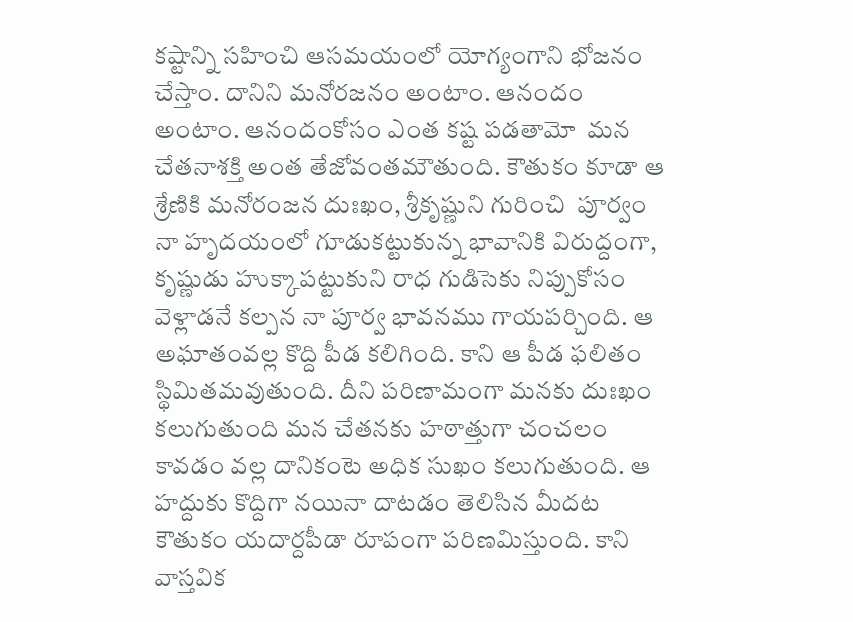కష్టాన్ని సహించి ఆసమయంలో యోగ్యంగాని భోజనం చేస్తాం. దానిని మనోరజనం అంటాం. ఆనందం అంటాం. ఆనందంకోసం ఎంత కష్ట పడతామో  మన చేతనాశక్తి అంత తేజోవంతమౌతుంది. కౌతుకం కూడా ఆ శ్రేణికి మనోరంజన దుఃఖం, శ్రీకృష్ణుని గురించి  పూర్వం నా హృదయంలో గూడుకట్టుకున్న భావానికి విరుద్దంగా, కృష్ణుడు హుక్కాపట్టుకుని రాధ గుడిసెకు నిప్పుకోసం వెళ్లాడనే కల్పన నా పూర్వ భావనము గాయపర్చింది. ఆ అఘాతంవల్ల కొద్ది పీడ కలిగింది. కాని ఆ పీడ ఫలితం స్థిమితమవుతుంది. దీని పరిణామంగా మనకు దుఃఖం కలుగుతుంది మన చేతనకు హఠాత్తుగా చంచలం కావడం వల్ల దానికంటె అధిక సుఖం కలుగుతుంది. ఆ హద్దుకు కొద్దిగా నయినా దాటడం తెలిసిన మీదట కౌతుకం యదార్దపీడా రూపంగా పరిణమిస్తుంది. కాని వాస్తవిక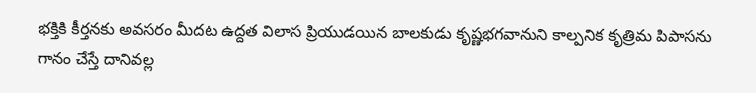భక్తికి కీర్తనకు అవసరం మీదట ఉద్దత విలాస ప్రియుడయిన బాలకుడు కృష్ణభగవానుని కాల్పనిక కృత్రిమ పిపాసను గానం చేస్తే దానివల్ల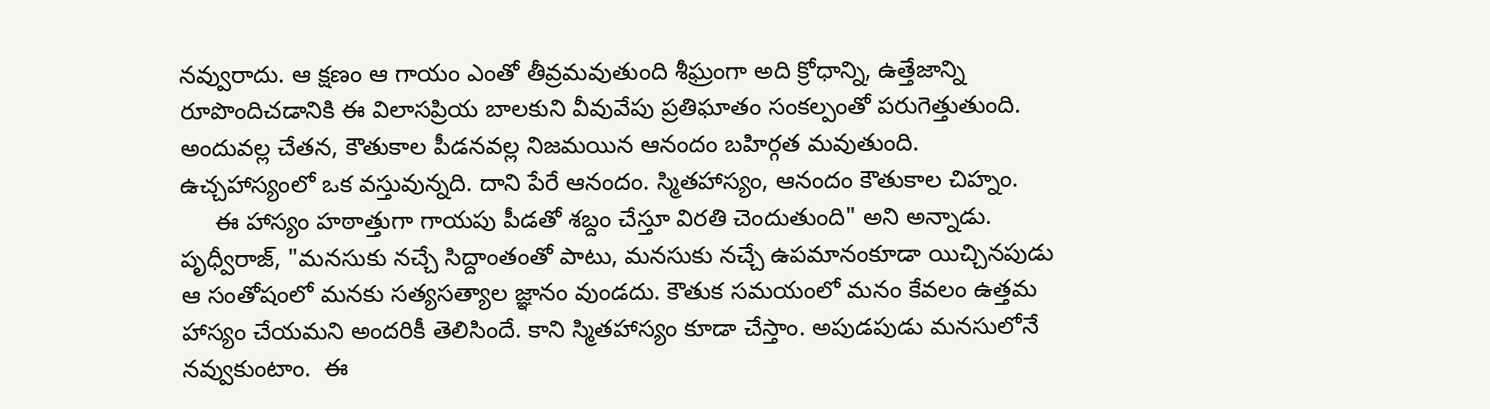నవ్వురాదు. ఆ క్షణం ఆ గాయం ఎంతో తీవ్రమవుతుంది శీఘ్రంగా అది క్రోధాన్ని, ఉత్తేజాన్ని రూపొందిచడానికి ఈ విలాసప్రియ బాలకుని వీవువేపు ప్రతిఘాతం సంకల్పంతో పరుగెత్తుతుంది. అందువల్ల చేతన, కౌతుకాల పీడనవల్ల నిజమయిన ఆనందం బహిర్గత మవుతుంది. ఉచ్చహాస్యంలో ఒక వస్తువున్నది. దాని పేరే ఆనందం. స్మితహాస్యం, ఆనందం కౌతుకాల చిహ్నం.
     ఈ హాస్యం హఠాత్తుగా గాయపు పీడతో శబ్దం చేస్తూ విరతి చెందుతుంది" అని అన్నాడు.      పృధ్వీరాజ్, "మనసుకు నచ్చే సిద్దాంతంతో పాటు, మనసుకు నచ్చే ఉపమానంకూడా యిచ్చినపుడు ఆ సంతోషంలో మనకు సత్యసత్యాల జ్ఞానం వుండదు. కౌతుక సమయంలో మనం కేవలం ఉత్తమ హాస్యం చేయమని అందరికీ తెలిసిందే. కాని స్మితహాస్యం కూడా చేస్తాం. అపుడపుడు మనసులోనే నవ్వుకుంటాం.  ఈ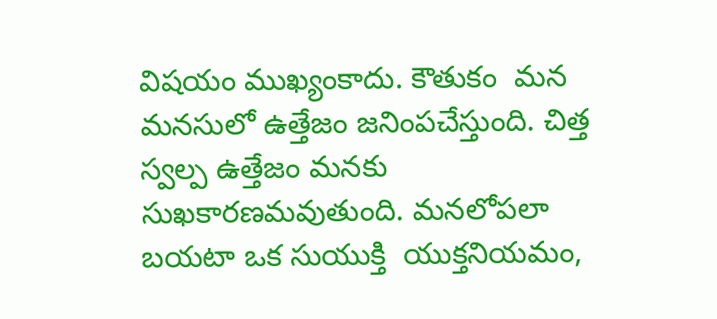విషయం ముఖ్యంకాదు. కౌతుకం  మన  మనసులో ఉత్తేజం జనింపచేస్తుంది. చిత్త స్వల్ప ఉత్తేజం మనకు సుఖకారణమవుతుంది. మనలోపలా బయటా ఒక సుయుక్తి  యుక్తనియమం,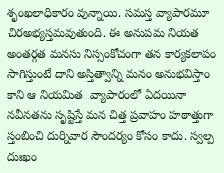శృంఖలాధికారం వున్నాయి. సమస్త వ్యాపారమూ చిరఅభ్యస్తమవుతుంది. ఈ అనుపమ నియత అంతర్గత మనసు నిస్సంకోచంగా తన కార్యకలాపం సాగిస్తుంటే దాని అస్తిత్వాన్ని మనం అనుభవిస్తాం కాని ఆ నియమిత  వ్యాపారంలో ఏదయినా నవీనతను సృష్టిస్తే మన చిత్త ప్రవాహం హఠాత్తుగా స్తంబించి దుర్నివార సౌందర్యం కోసం కాదు. స్వల్ప దుఃఖం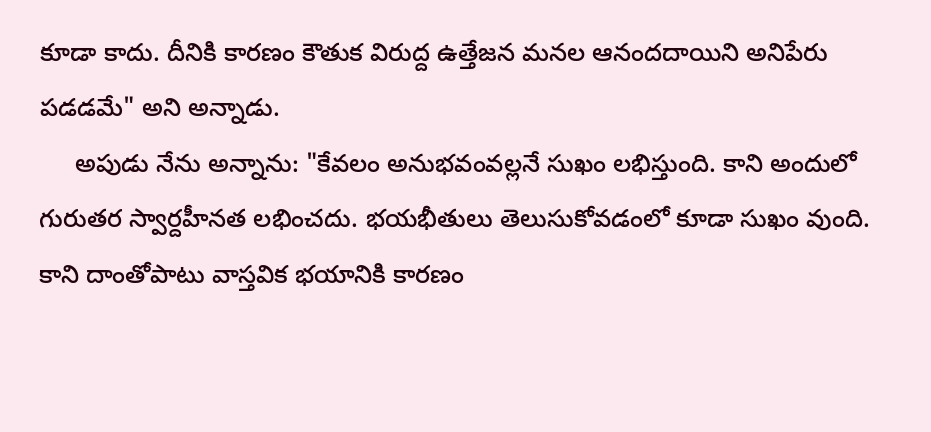కూడా కాదు. దీనికి కారణం కౌతుక విరుద్ద ఉత్తేజన మనల ఆనందదాయిని అనిపేరు పడడమే" అని అన్నాడు.
     అపుడు నేను అన్నాను: "కేవలం అనుభవంవల్లనే సుఖం లభిస్తుంది. కాని అందులో గురుతర స్వార్దహీనత లభించదు. భయభీతులు తెలుసుకోవడంలో కూడా సుఖం వుంది. కాని దాంతోపాటు వాస్తవిక భయానికి కారణం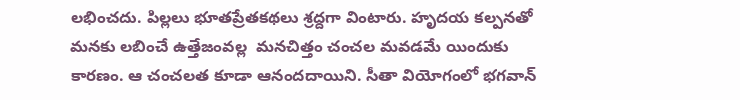లభించదు. పిల్లలు భూతప్రేతకథలు శ్రద్దగా వింటారు. హృదయ కల్పనతో మనకు లబించే ఉత్తేజంవల్ల  మనచిత్తం చంచల మవడమే యిందుకు కారణం. ఆ చంచలత కూడా ఆనందదాయిని. సీతా వియోగంలో భగవాన్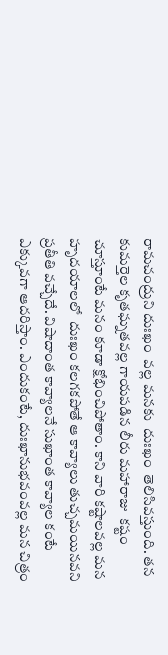రామచంద్రుని దుఃఖం  వల్ల మనకు  దుఃఖం  తెలిసివస్తుంది. తన కుమర్తెల కృతఘ్నతవల్ల గాయపడిన లీరు మహారాజు  కష్టం చూస్తూంటే మనం కూడా క్షోభించిపోతాం. కాని వారి కష్టాలవల్ల మన హృదయాలలో  దుఃఖం కలగకపోతే ఆ కావ్యాలు తుచ్చమయినవని ప్రతీతి వచ్చేదే. విషాదాంత కావ్యాలనే సుఖాంత కావ్యాల కంటే ఎక్కువగా ఆదరిస్తాం. ఎందుకంటే, దుఃఖానుభవంవల్ల మన చిత్రం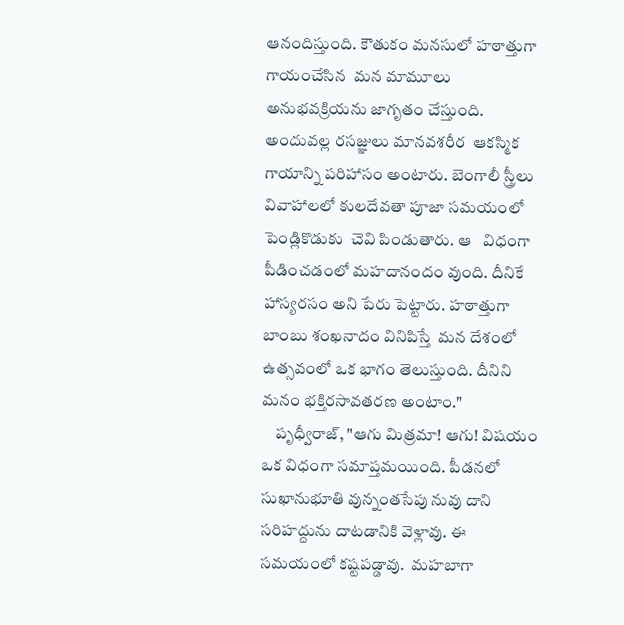ఆనందిస్తుంది. కౌతుకం మనసులో హఠాత్తుగా గాయంచేసిన  మన మామూలు అనుభవక్రియను జాగృతం చేస్తుంది. అందువల్ల రసజ్ఞులు మానవశరీర  ఆకస్మిక గాయాన్ని పరిహాసం అంటారు. బెంగాలీ స్త్రీలు వివాహాలలో కులదేవతా పూజా సమయంలో పెండ్లికొడుకు  చెవి పిండుతారు. ఆ   విధంగా పీడించడంలో మహదానందం వుంది. దీనికే హాస్యరసం అని పేరు పెట్టారు. హఠాత్తుగా బాంబు శంఖనాదం వినిపిస్తే  మన దేశంలో ఉత్సవంలో ఒక భాగం తెలుస్తుంది. దీనిని మనం భక్తిరసావతరణ అంటాం."
    పృధ్వీరాజ్, "ఆగు మిత్రమా! ఆగు! విషయం ఒక విధంగా సమాప్తమయింది. పీడనలో సుఖానుభూతి వున్నంతసేపు నువు దాని సరిహద్దును దాటడానికి వెళ్లావు. ఈ సమయంలో కష్టపడ్డావు.  మహబాగా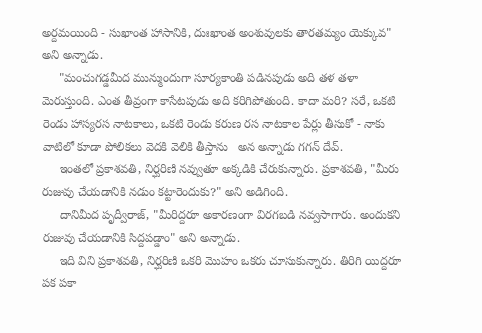అర్దమయింది - సుఖాంత హాసానికి, దుఃఖాంత అంశువులకు తారతమ్యం యెక్కువ" అని అన్నాడు.
     "మంచుగడ్డమీద మున్ముందుగా సూర్యకాంతి పడినపుడు అది తళ తళా మెరుస్తుంది. ఎంత తీవ్రంగా కాసేటపుడు అది కరిగిపోతుంది. కాదా మరి? సరే, ఒకటి రెండు హాస్యరస నాటకాలు, ఒకటి రెండు కరుణ రస నాటకాల పేర్లు తీసుకో - నాకు వాటిలో కూడా పోలికలు వెదకి వెలికి తీస్తాను   అన అన్నాడు గగన్ దేవ్.
     ఇంతలో ప్రకాశవతి, నిర్ఘరిణి నవ్వుతూ అక్కడికి చేరుకున్నారు. ప్రకాశవతి, "మీరు రుజువు చేయడానికి నడుం కట్టారెందుకు?" అని అడిగింది.
     దానిమీద పృద్వీరాజ్, "మీరిద్దరూ అకారణంగా విరగబడి నవ్వసాగారు. అందుకని రుజువు చేయడానికి సిద్దపడ్డాం" అని అన్నాడు.
     ఇది విని ప్రకాశవతి, నిర్ఘరిణి ఒకరి మొహం ఒకరు చూసుకున్నారు. తిరిగి యిద్దరూ పక పకా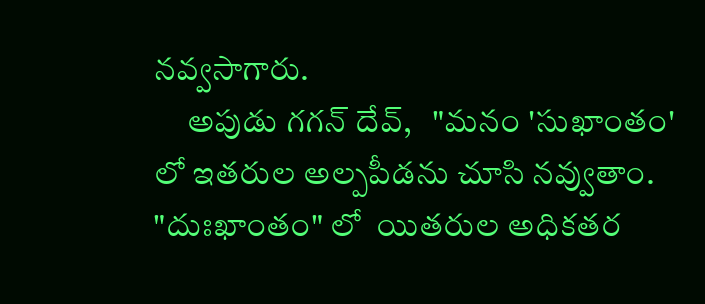నవ్వసాగారు.
     అపుడు గగన్ దేవ్,   "మనం 'సుఖాంతం' లో ఇతరుల అల్పపీడను చూసి నవ్వుతాం. "దుఃఖాంతం" లో  యితరుల అధికతర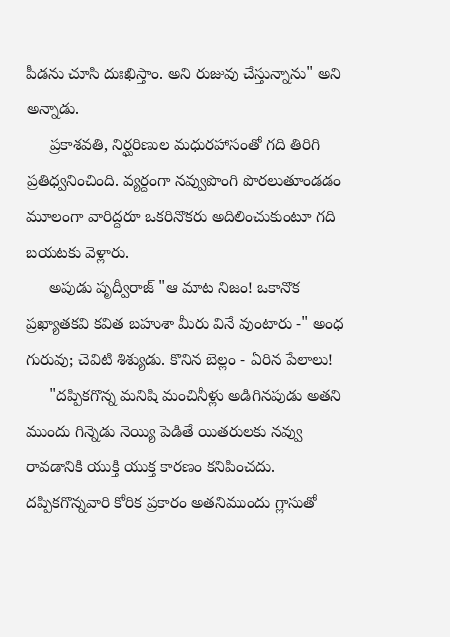పీడను చూసి దుఃఖిస్తాం. అని రుజువు చేస్తున్నాను" అని అన్నాడు.
     ప్రకాశవతి, నిర్ఘరిణుల మధురహాసంతో గది తిరిగి ప్రతిధ్వనించింది. వ్యర్దంగా నవ్వుపొంగి పొరలుతూండడం మూలంగా వారిద్దరూ ఒకరినొకరు అదిలించుకుంటూ గది బయటకు వెళ్లారు.
     అపుడు పృద్వీరాజ్ "ఆ మాట నిజం! ఒకానొక ప్రఖ్యాతకవి కవిత బహుశా మీరు వినే వుంటారు -" అంధ గురువు; చెవిటి శిశ్యుడు. కొనిన బెల్లం - ఏరిన పేలాలు!
     "దప్పికగొన్న మనిషి మంచినీళ్లు అడిగినపుడు అతని ముందు గిన్నెడు నెయ్యి పెడితే యితరులకు నవ్వు రావడానికి యుక్తి యుక్త కారణం కనిపించదు. దప్పికగొన్నవారి కోరిక ప్రకారం అతనిముందు గ్లాసుతో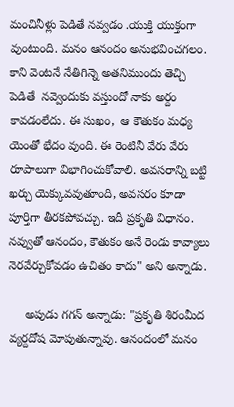మంచినీళ్లు పెడితే నవ్వడం .యుక్తి యుక్తంగా వుంటుంది. మనం ఆనందం అనుభవించగలం. కాని వెంటనే నేతిగిన్నె అతనిముందు తెచ్చి  పెడితే  నవ్వెందుకు వస్తుందో నాకు అర్దం కావడంలేదు. ఈ సుఖం,  ఆ కౌతుకం మధ్య యెంతో భేదం వుంది. ఈ రెంటినీ వేరు వేరు రూపాలుగా విభాగించుకోవాలి. అవసరాన్ని బట్టి ఖర్చు యెక్కువవుతూంది, అవసరం కూడా పూర్తిగా తీరకపోవచ్చు. ఇదీ ప్రకృతి విధానం. నవ్వుతో ఆనందం, కౌతుకం అనే రెండు కావ్యాలు నెరవేర్చుకోవడం ఉచితం కాదు" అని అన్నాడు.

     అపుడు గగన్ అన్నాడు: "ప్రకృతి శిరంమీద వ్యర్దదోష మోపుతున్నావు. ఆనందంలో మనం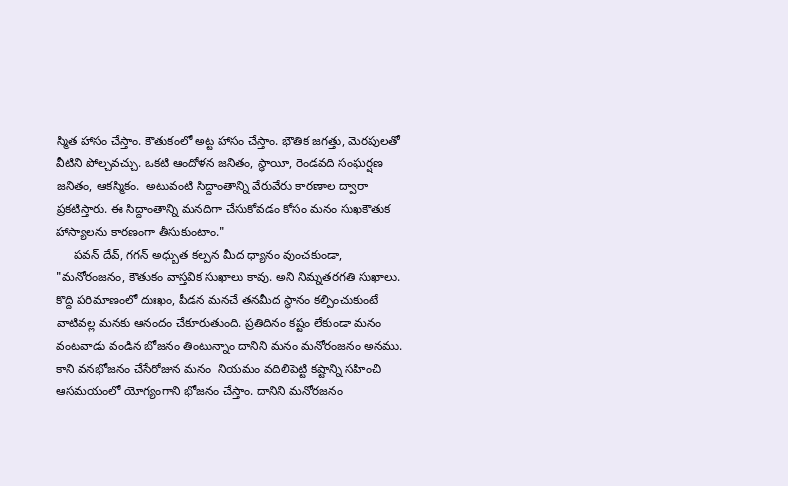స్మిత హాసం చేస్తాం. కౌతుకంలో అట్ట హాసం చేస్తాం. భౌతిక జగత్తు, మెరపులతో వీటిని పోల్చవచ్చు. ఒకటి ఆందోళన జనితం, స్థాయీ, రెండవది సంఘర్షణ జనితం, ఆకస్మికం.  అటువంటి సిద్దాంతాన్ని వేరువేరు కారణాల ద్వారా ప్రకటిస్తారు. ఈ సిద్దాంతాన్ని మనదిగా చేసుకోవడం కోసం మనం సుఖకౌతుక హాస్యాలను కారణంగా తీసుకుంటాం."
     పవన్ దేవ్, గగన్ అధ్బుత కల్పన మీద ధ్యానం వుంచకుండా, "మనోరంజనం, కౌతుకం వాస్తవిక సుఖాలు కావు. అని నిమ్నతరగతి సుఖాలు. కొద్ది పరిమాణంలో దుఃఖం, పీడన మనచే తనమీద స్థానం కల్పించుకుంటే వాటివల్ల మనకు ఆనందం చేకూరుతుంది. ప్రతిదినం కష్టం లేకుండా మనం వంటవాడు వండిన బోజనం తింటున్నాం దానిని మనం మనోరంజనం అనము. కాని వనభోజనం చేసేరోజున మనం  నియమం వదిలిపెట్టి కష్టాన్ని సహించి ఆసమయంలో యోగ్యంగాని భోజనం చేస్తాం. దానిని మనోరజనం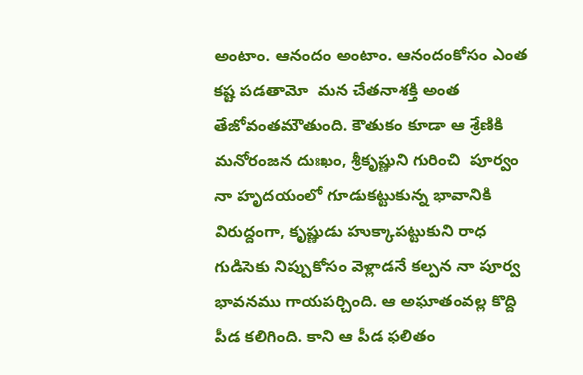అంటాం. ఆనందం అంటాం. ఆనందంకోసం ఎంత కష్ట పడతామో  మన చేతనాశక్తి అంత తేజోవంతమౌతుంది. కౌతుకం కూడా ఆ శ్రేణికి మనోరంజన దుఃఖం, శ్రీకృష్ణుని గురించి  పూర్వం నా హృదయంలో గూడుకట్టుకున్న భావానికి విరుద్దంగా, కృష్ణుడు హుక్కాపట్టుకుని రాధ గుడిసెకు నిప్పుకోసం వెళ్లాడనే కల్పన నా పూర్వ భావనము గాయపర్చింది. ఆ అఘాతంవల్ల కొద్ది పీడ కలిగింది. కాని ఆ పీడ ఫలితం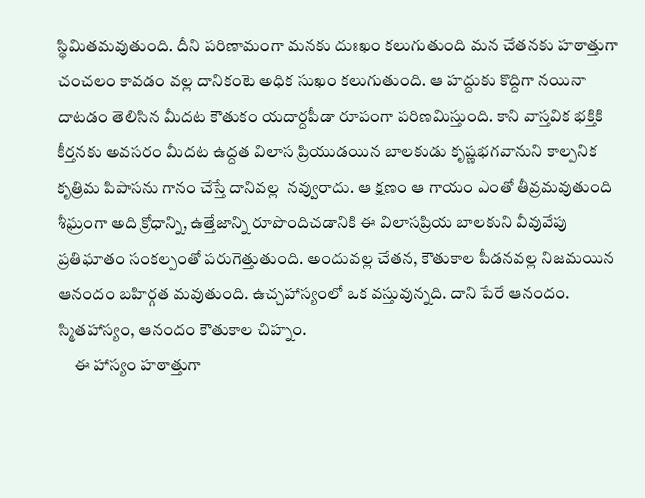స్థిమితమవుతుంది. దీని పరిణామంగా మనకు దుఃఖం కలుగుతుంది మన చేతనకు హఠాత్తుగా చంచలం కావడం వల్ల దానికంటె అధిక సుఖం కలుగుతుంది. ఆ హద్దుకు కొద్దిగా నయినా దాటడం తెలిసిన మీదట కౌతుకం యదార్దపీడా రూపంగా పరిణమిస్తుంది. కాని వాస్తవిక భక్తికి కీర్తనకు అవసరం మీదట ఉద్దత విలాస ప్రియుడయిన బాలకుడు కృష్ణభగవానుని కాల్పనిక కృత్రిమ పిపాసను గానం చేస్తే దానివల్ల  నవ్వురాదు. ఆ క్షణం ఆ గాయం ఎంతో తీవ్రమవుతుంది శీఘ్రంగా అది క్రోధాన్ని, ఉత్తేజాన్ని రూపొందిచడానికి ఈ విలాసప్రియ బాలకుని వీవువేపు ప్రతిఘాతం సంకల్పంతో పరుగెత్తుతుంది. అందువల్ల చేతన, కౌతుకాల పీడనవల్ల నిజమయిన ఆనందం బహిర్గత మవుతుంది. ఉచ్చహాస్యంలో ఒక వస్తువున్నది. దాని పేరే ఆనందం. స్మితహాస్యం, ఆనందం కౌతుకాల చిహ్నం.
     ఈ హాస్యం హఠాత్తుగా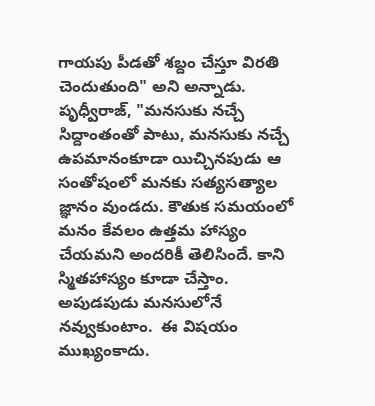గాయపు పీడతో శబ్దం చేస్తూ విరతి చెందుతుంది" అని అన్నాడు.      పృధ్వీరాజ్, "మనసుకు నచ్చే సిద్దాంతంతో పాటు, మనసుకు నచ్చే ఉపమానంకూడా యిచ్చినపుడు ఆ సంతోషంలో మనకు సత్యసత్యాల జ్ఞానం వుండదు. కౌతుక సమయంలో మనం కేవలం ఉత్తమ హాస్యం చేయమని అందరికీ తెలిసిందే. కాని స్మితహాస్యం కూడా చేస్తాం. అపుడపుడు మనసులోనే నవ్వుకుంటాం.  ఈ విషయం ముఖ్యంకాదు.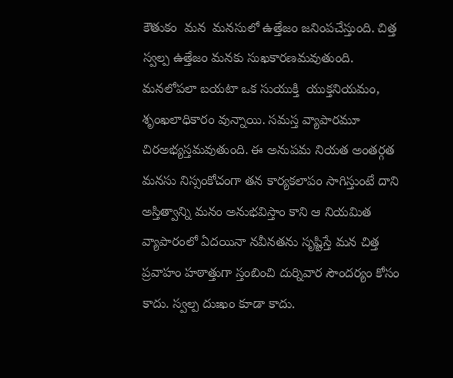కౌతుకం  మన  మనసులో ఉత్తేజం జనింపచేస్తుంది. చిత్త స్వల్ప ఉత్తేజం మనకు సుఖకారణమవుతుంది. మనలోపలా బయటా ఒక సుయుక్తి  యుక్తనియమం, శృంఖలాధికారం వున్నాయి. సమస్త వ్యాపారమూ చిరఅభ్యస్తమవుతుంది. ఈ అనుపమ నియత అంతర్గత మనసు నిస్సంకోచంగా తన కార్యకలాపం సాగిస్తుంటే దాని అస్తిత్వాన్ని మనం అనుభవిస్తాం కాని ఆ నియమిత  వ్యాపారంలో ఏదయినా నవీనతను సృష్టిస్తే మన చిత్త ప్రవాహం హఠాత్తుగా స్తంబించి దుర్నివార సౌందర్యం కోసం కాదు. స్వల్ప దుఃఖం కూడా కాదు.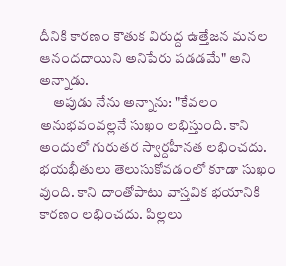దీనికి కారణం కౌతుక విరుద్ద ఉత్తేజన మనల ఆనందదాయిని అనిపేరు పడడమే" అని అన్నాడు.
     అపుడు నేను అన్నాను: "కేవలం అనుభవంవల్లనే సుఖం లభిస్తుంది. కాని అందులో గురుతర స్వార్దహీనత లభించదు. భయభీతులు తెలుసుకోవడంలో కూడా సుఖం వుంది. కాని దాంతోపాటు వాస్తవిక భయానికి కారణం లభించదు. పిల్లలు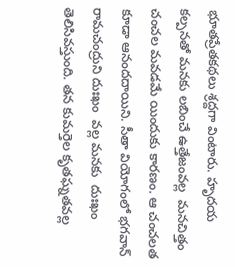భూతప్రేతకథలు శ్రద్దగా వింటారు. హృదయ కల్పనతో మనకు లబించే ఉత్తేజంవల్ల  మనచిత్తం చంచల మవడమే యిందుకు కారణం. ఆ చంచలత కూడా ఆనందదాయిని. సీతా వియోగంలో భగవాన్ రామచంద్రుని దుఃఖం  వల్ల మనకు  దుఃఖం  తెలిసివస్తుంది. తన కుమర్తెల కృతఘ్నతవల్ల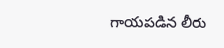గాయపడిన లీరు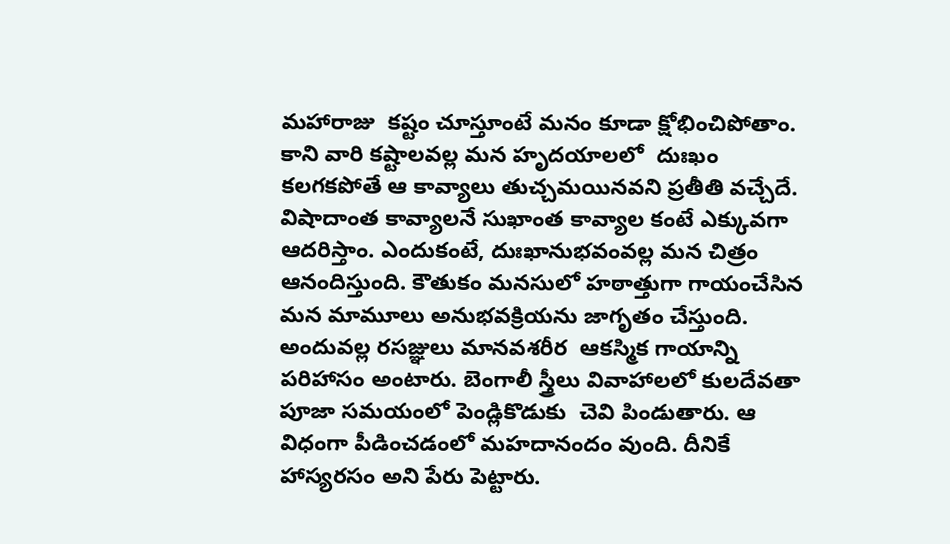మహారాజు  కష్టం చూస్తూంటే మనం కూడా క్షోభించిపోతాం. కాని వారి కష్టాలవల్ల మన హృదయాలలో  దుఃఖం కలగకపోతే ఆ కావ్యాలు తుచ్చమయినవని ప్రతీతి వచ్చేదే. విషాదాంత కావ్యాలనే సుఖాంత కావ్యాల కంటే ఎక్కువగా ఆదరిస్తాం. ఎందుకంటే, దుఃఖానుభవంవల్ల మన చిత్రం ఆనందిస్తుంది. కౌతుకం మనసులో హఠాత్తుగా గాయంచేసిన  మన మామూలు అనుభవక్రియను జాగృతం చేస్తుంది. అందువల్ల రసజ్ఞులు మానవశరీర  ఆకస్మిక గాయాన్ని పరిహాసం అంటారు. బెంగాలీ స్త్రీలు వివాహాలలో కులదేవతా పూజా సమయంలో పెండ్లికొడుకు  చెవి పిండుతారు. ఆ   విధంగా పీడించడంలో మహదానందం వుంది. దీనికే హాస్యరసం అని పేరు పెట్టారు.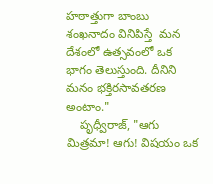హఠాత్తుగా బాంబు శంఖనాదం వినిపిస్తే  మన దేశంలో ఉత్సవంలో ఒక భాగం తెలుస్తుంది. దీనిని మనం భక్తిరసావతరణ అంటాం."
    పృధ్వీరాజ్, "ఆగు మిత్రమా! ఆగు! విషయం ఒక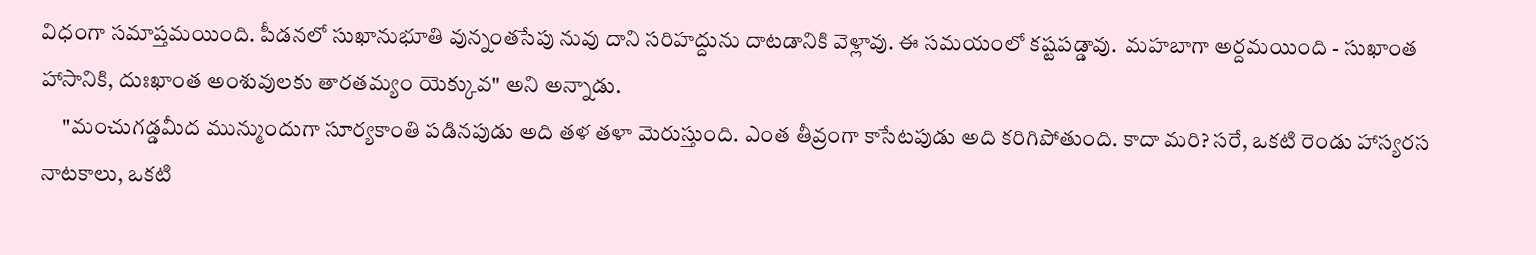విధంగా సమాప్తమయింది. పీడనలో సుఖానుభూతి వున్నంతసేపు నువు దాని సరిహద్దును దాటడానికి వెళ్లావు. ఈ సమయంలో కష్టపడ్డావు.  మహబాగా అర్దమయింది - సుఖాంత హాసానికి, దుఃఖాంత అంశువులకు తారతమ్యం యెక్కువ" అని అన్నాడు.
     "మంచుగడ్డమీద మున్ముందుగా సూర్యకాంతి పడినపుడు అది తళ తళా మెరుస్తుంది. ఎంత తీవ్రంగా కాసేటపుడు అది కరిగిపోతుంది. కాదా మరి? సరే, ఒకటి రెండు హాస్యరస నాటకాలు, ఒకటి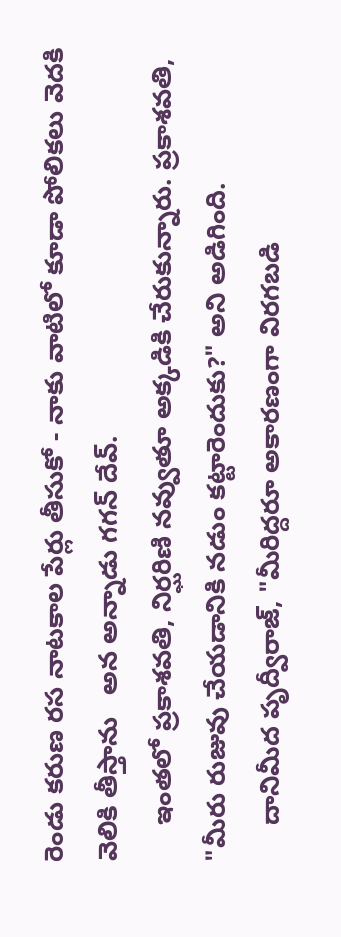రెండు కరుణ రస నాటకాల పేర్లు తీసుకో - నాకు వాటిలో కూడా పోలికలు వెదకి వెలికి తీస్తాను   అన అన్నాడు గగన్ దేవ్.
     ఇంతలో ప్రకాశవతి, నిర్ఘరిణి నవ్వుతూ అక్కడికి చేరుకున్నారు. ప్రకాశవతి, "మీరు రుజువు చేయడానికి నడుం కట్టారెందుకు?" అని అడిగింది.
     దానిమీద పృద్వీరాజ్, "మీరిద్దరూ అకారణంగా విరగబడి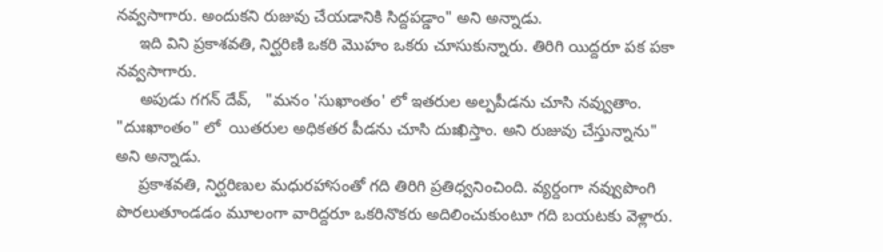నవ్వసాగారు. అందుకని రుజువు చేయడానికి సిద్దపడ్డాం" అని అన్నాడు.
     ఇది విని ప్రకాశవతి, నిర్ఘరిణి ఒకరి మొహం ఒకరు చూసుకున్నారు. తిరిగి యిద్దరూ పక పకా నవ్వసాగారు.
     అపుడు గగన్ దేవ్,   "మనం 'సుఖాంతం' లో ఇతరుల అల్పపీడను చూసి నవ్వుతాం. "దుఃఖాంతం" లో  యితరుల అధికతర పీడను చూసి దుఃఖిస్తాం. అని రుజువు చేస్తున్నాను" అని అన్నాడు.
     ప్రకాశవతి, నిర్ఘరిణుల మధురహాసంతో గది తిరిగి ప్రతిధ్వనించింది. వ్యర్దంగా నవ్వుపొంగి పొరలుతూండడం మూలంగా వారిద్దరూ ఒకరినొకరు అదిలించుకుంటూ గది బయటకు వెళ్లారు.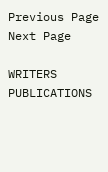Previous Page Next Page

WRITERS
PUBLICATIONS